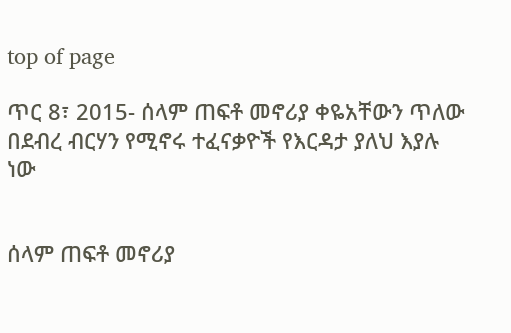top of page

ጥር 8፣ 2015- ሰላም ጠፍቶ መኖሪያ ቀዬአቸውን ጥለው በደብረ ብርሃን የሚኖሩ ተፈናቃዮች የእርዳታ ያለህ እያሉ ነው


ሰላም ጠፍቶ መኖሪያ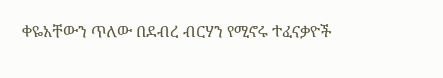ቀዬአቸውን ጥለው በደብረ ብርሃን የሚኖሩ ተፈናቃዮች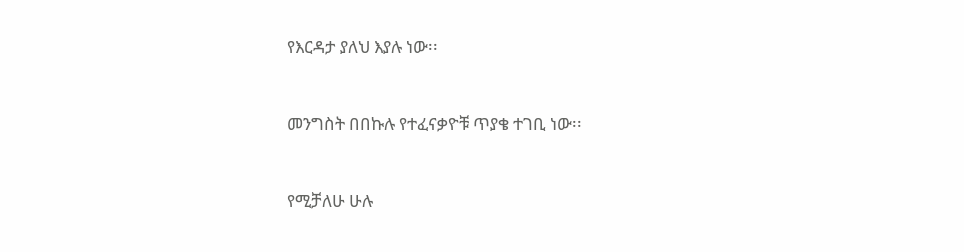የእርዳታ ያለህ እያሉ ነው፡፡


መንግስት በበኩሉ የተፈናቃዮቹ ጥያቄ ተገቢ ነው፡፡


የሚቻለሁ ሁሉ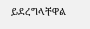ይደረግላቸዋል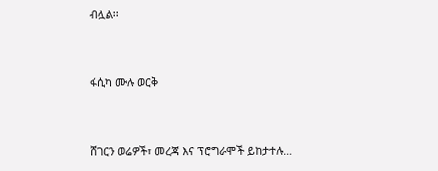ብሏል፡፡


ፋሲካ ሙሉ ወርቅ


ሸገርን ወሬዎች፣ መረጃ እና ፕሮግራሞች ይከታተሉ…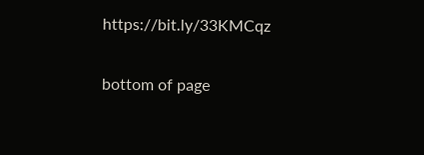https://bit.ly/33KMCqz

bottom of page